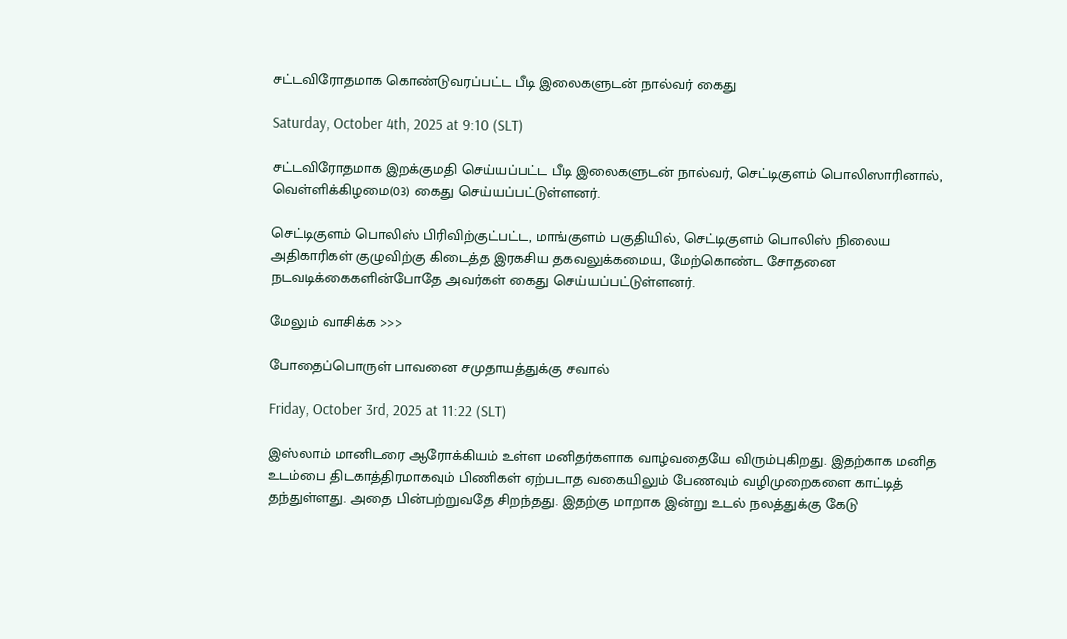சட்டவிரோதமாக கொண்டுவரப்பட்ட பீடி இலைகளுடன் நால்வர் கைது

Saturday, October 4th, 2025 at 9:10 (SLT)

சட்டவிரோதமாக இறக்குமதி செய்யப்பட்ட பீடி இலைகளுடன் நால்வர், செட்டிகுளம் பொலிஸாரினால், வெள்ளிக்கிழமை(03) கைது செய்யப்பட்டுள்ளனர்.

செட்டிகுளம் பொலிஸ் பிரிவிற்குட்பட்ட, மாங்குளம் பகுதியில், செட்டிகுளம் பொலிஸ் நிலைய அதிகாரிகள் குழுவிற்கு கிடைத்த இரகசிய தகவலுக்கமைய, மேற்கொண்ட சோதனை நடவடிக்கைகளின்போதே அவர்கள் கைது செய்யப்பட்டுள்ளனர்.

மேலும் வாசிக்க >>>

போதைப்பொருள் பாவனை சமுதாயத்துக்கு சவால்

Friday, October 3rd, 2025 at 11:22 (SLT)

இஸ்லாம் மானிடரை ஆரோக்கியம் உள்ள மனிதர்களாக வாழ்வதையே விரும்புகிறது. இதற்காக மனித உடம்பை திடகாத்திரமாகவும் பிணிகள் ஏற்படாத வகையிலும் பேணவும் வழிமுறைகளை காட்டித் தந்துள்ளது. அதை பின்பற்றுவதே சிறந்தது. இதற்கு மாறாக இன்று உடல் நலத்துக்கு கேடு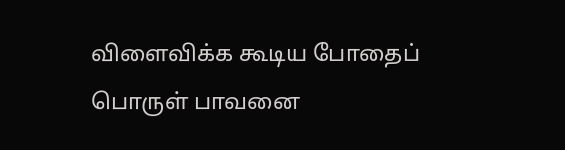விளைவிக்க கூடிய போதைப் பொருள் பாவனை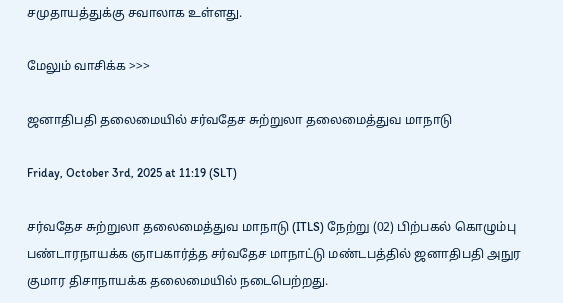சமுதாயத்துக்கு சவாலாக உள்ளது.

மேலும் வாசிக்க >>>

ஜனாதிபதி தலைமையில் சர்வதேச சுற்றுலா தலைமைத்துவ மாநாடு

Friday, October 3rd, 2025 at 11:19 (SLT)

சர்வதேச சுற்றுலா தலைமைத்துவ மாநாடு (ITLS) நேற்று (02) பிற்பகல் கொழும்பு பண்டாரநாயக்க ஞாபகார்த்த சர்வதேச மாநாட்டு மண்டபத்தில் ஜனாதிபதி அநுர குமார திசாநாயக்க தலைமையில் நடைபெற்றது.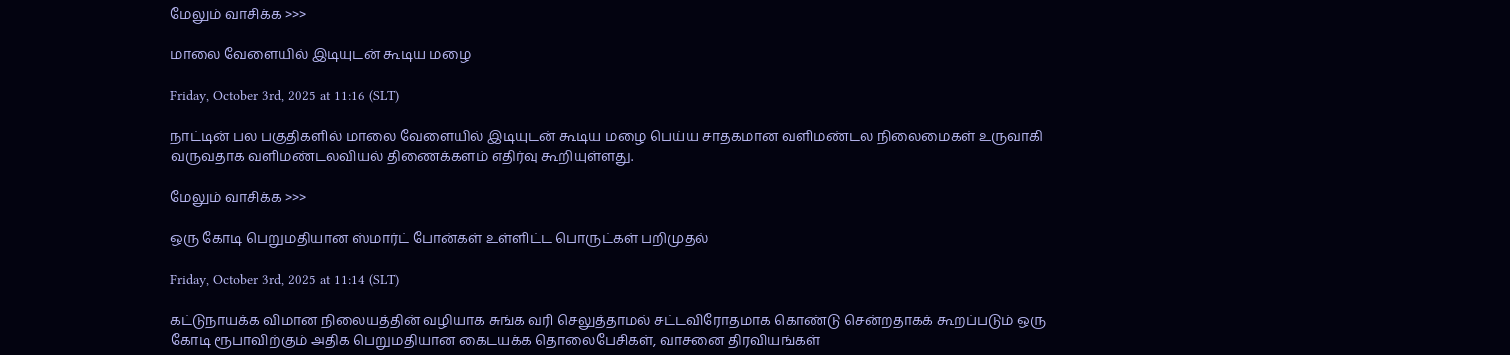மேலும் வாசிக்க >>>

மாலை வேளையில் இடியுடன் கூடிய மழை

Friday, October 3rd, 2025 at 11:16 (SLT)

நாட்டின் பல பகுதிகளில் மாலை வேளையில் இடியுடன் கூடிய மழை பெய்ய சாதகமான வளிமண்டல நிலைமைகள் உருவாகி வருவதாக வளிமண்டலவியல் திணைக்களம் எதிர்வு கூறியுள்ளது.

மேலும் வாசிக்க >>>

ஒரு கோடி பெறுமதியான ஸ்மார்ட் போன்கள் உள்ளிட்ட பொருட்கள் பறிமுதல்

Friday, October 3rd, 2025 at 11:14 (SLT)

கட்டுநாயக்க விமான நிலையத்தின் வழியாக சுங்க வரி செலுத்தாமல் சட்டவிரோதமாக கொண்டு சென்றதாகக் கூறப்படும் ஒரு கோடி ரூபாவிற்கும் அதிக பெறுமதியான கைடயக்க தொலைபேசிகள், வாசனை திரவியங்கள்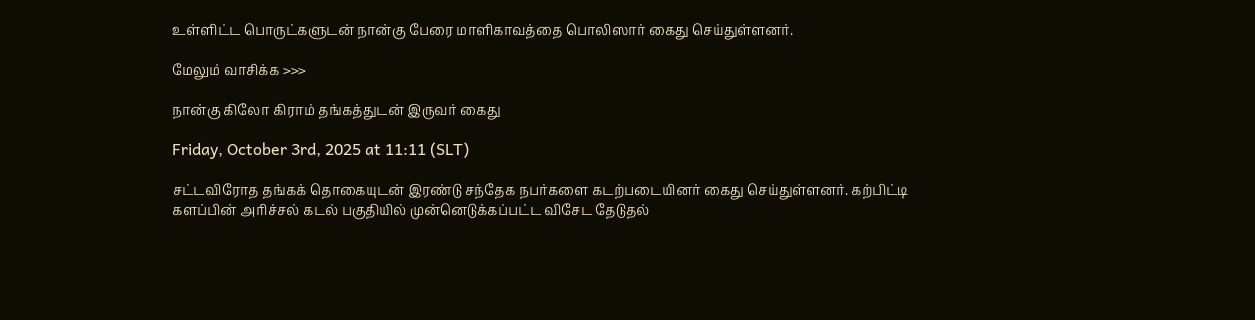உள்ளிட்ட பொருட்களுடன் நான்கு பேரை மாளிகாவத்தை பொலிஸார் கைது செய்துள்ளனர்.

மேலும் வாசிக்க >>>

நான்கு கிலோ கிராம் தங்கத்துடன் இருவர் கைது

Friday, October 3rd, 2025 at 11:11 (SLT)

சட்டவிரோத தங்கக் தொகையுடன் இரண்டு சந்தேக நபர்களை கடற்படையினர் கைது செய்துள்ளனர். கற்பிட்டி களப்பின் அரிச்சல் கடல் பகுதியில் முன்னெடுக்கப்பட்ட விசேட தேடுதல்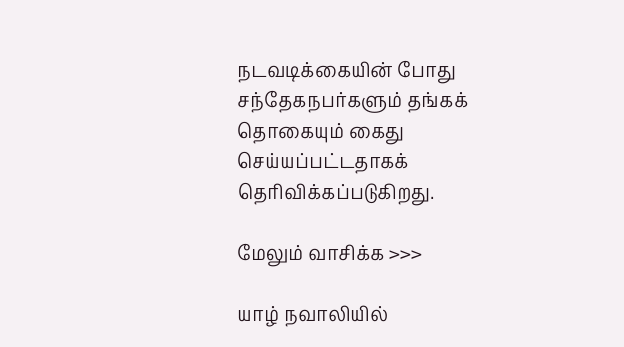நடவடிக்கையின் போது சந்தேகநபர்களும் தங்கக் தொகையும் கைது செய்யப்பட்டதாகக் தெரிவிக்கப்படுகிறது.

மேலும் வாசிக்க >>>

யாழ் நவாலியில்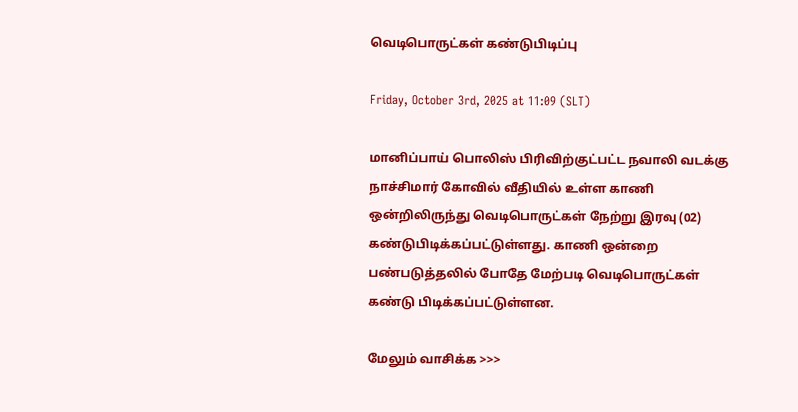வெடிபொருட்கள் கண்டுபிடிப்பு

Friday, October 3rd, 2025 at 11:09 (SLT)

மானிப்பாய் பொலிஸ் பிரிவிற்குட்பட்ட நவாலி வடக்கு நாச்சிமார் கோவில் வீதியில் உள்ள காணி ஒன்றிலிருந்து வெடிபொருட்கள் நேற்று இரவு (02) கண்டுபிடிக்கப்பட்டுள்ளது. காணி ஒன்றை பண்படுத்தலில் போதே மேற்படி வெடிபொருட்கள் கண்டு பிடிக்கப்பட்டுள்ளன.

மேலும் வாசிக்க >>>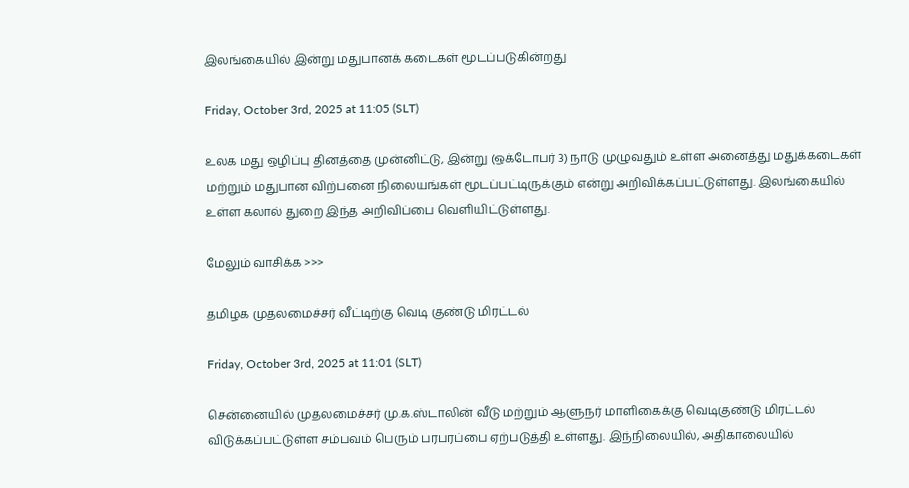இலங்கையில் இன்று மதுபானக் கடைகள் மூடப்படுகின்றது

Friday, October 3rd, 2025 at 11:05 (SLT)

உலக மது ஒழிப்பு தினத்தை முன்னிட்டு, இன்று (ஒக்டோபர் 3) நாடு முழுவதும் உள்ள அனைத்து மதுக்கடைகள் மற்றும் மதுபான விற்பனை நிலையங்கள் மூடப்பட்டிருக்கும் என்று அறிவிக்கப்பட்டுள்ளது. இலங்கையில் உள்ள கலால் துறை இந்த அறிவிப்பை வெளியிட்டுள்ளது.

மேலும் வாசிக்க >>>

தமிழக முதலமைச்சர் வீட்டிற்கு வெடி குண்டு மிரட்டல்

Friday, October 3rd, 2025 at 11:01 (SLT)

சென்னையில் முதலமைச்சர் மு.க.ஸ்டாலின் வீடு மற்றும் ஆளுநர் மாளிகைக்கு வெடிகுண்டு மிரட்டல் விடுக்கப்பட்டுள்ள சம்பவம் பெரும் பரபரப்பை ஏற்படுத்தி உள்ளது. இந்நிலையில், அதிகாலையில்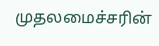முதலமைச்சரின்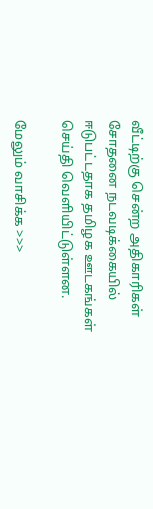வீட்டிற்கு சென்ற அதிகாரிகள் சோதனை நடவடிக்கையில் ஈடுபட்டதாக தமிழக ஊடகங்கள் செய்தி வெளியிட்டுள்ளன.

மேலும் வாசிக்க >>>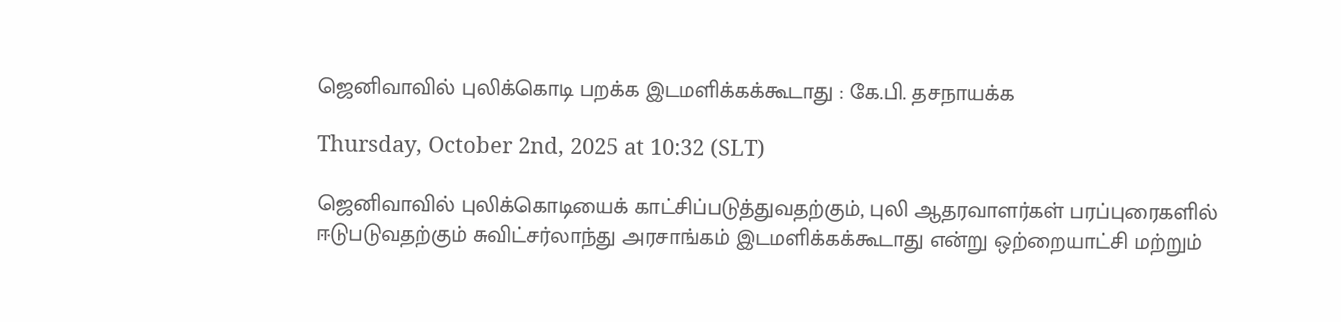ஜெனிவாவில் புலிக்கொடி பறக்க இடமளிக்கக்கூடாது : கே.பி. தசநாயக்க

Thursday, October 2nd, 2025 at 10:32 (SLT)

ஜெனிவாவில் புலிக்கொடியைக் காட்சிப்படுத்துவதற்கும், புலி ஆதரவாளர்கள் பரப்புரைகளில் ஈடுபடுவதற்கும் சுவிட்சர்லாந்து அரசாங்கம் இடமளிக்கக்கூடாது என்று ஒற்றையாட்சி மற்றும்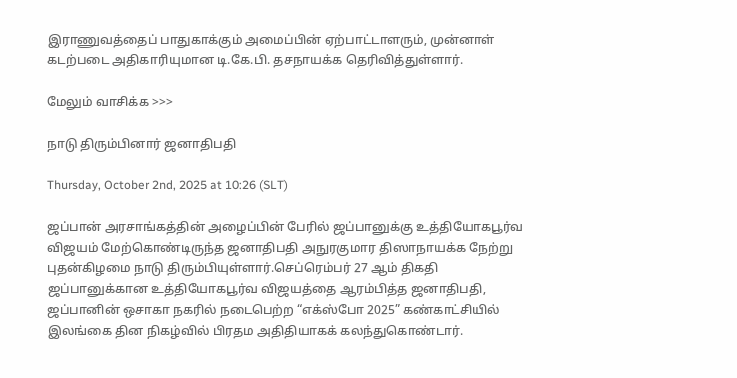இராணுவத்தைப் பாதுகாக்கும் அமைப்பின் ஏற்பாட்டாளரும், முன்னாள் கடற்படை அதிகாரியுமான டி.கே.பி. தசநாயக்க தெரிவித்துள்ளார்.

மேலும் வாசிக்க >>>

நாடு திரும்பினார் ஜனாதிபதி

Thursday, October 2nd, 2025 at 10:26 (SLT)

ஜப்பான் அரசாங்கத்தின் அழைப்பின் பேரில் ஜப்பானுக்கு உத்தியோகபூர்வ விஜயம் மேற்கொண்டிருந்த ஜனாதிபதி அநுரகுமார திஸாநாயக்க நேற்று புதன்கிழமை நாடு திரும்பியுள்ளார்.செப்ரெம்பர் 27 ஆம் திகதி ஜப்பானுக்கான உத்தியோகபூர்வ விஜயத்தை ஆரம்பித்த ஜனாதிபதி, ஜப்பானின் ஒசாகா நகரில் நடைபெற்ற “எக்ஸ்போ 2025” கண்காட்சியில் இலங்கை தின நிகழ்வில் பிரதம அதிதியாகக் கலந்துகொண்டார்.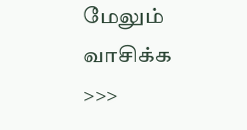மேலும் வாசிக்க >>>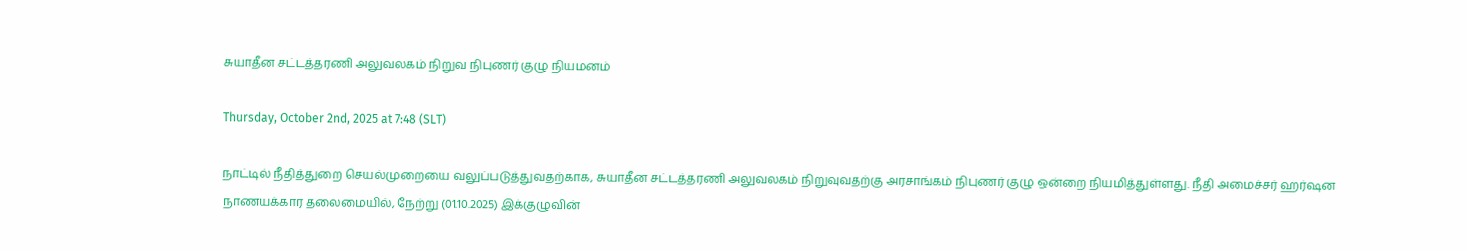சுயாதீன சட்டத்தரணி அலுவலகம் நிறுவ நிபுணர் குழு நியமனம்

Thursday, October 2nd, 2025 at 7:48 (SLT)

நாட்டில் நீதித்துறை செயல்முறையை வலுப்படுத்துவதற்காக, சுயாதீன சட்டத்தரணி அலுவலகம் நிறுவுவதற்கு அரசாங்கம் நிபுணர் குழு ஒன்றை நியமித்துள்ளது. நீதி அமைச்சர் ஹர்ஷன நாணயக்கார தலைமையில், நேற்று (01.10.2025) இக்குழுவின்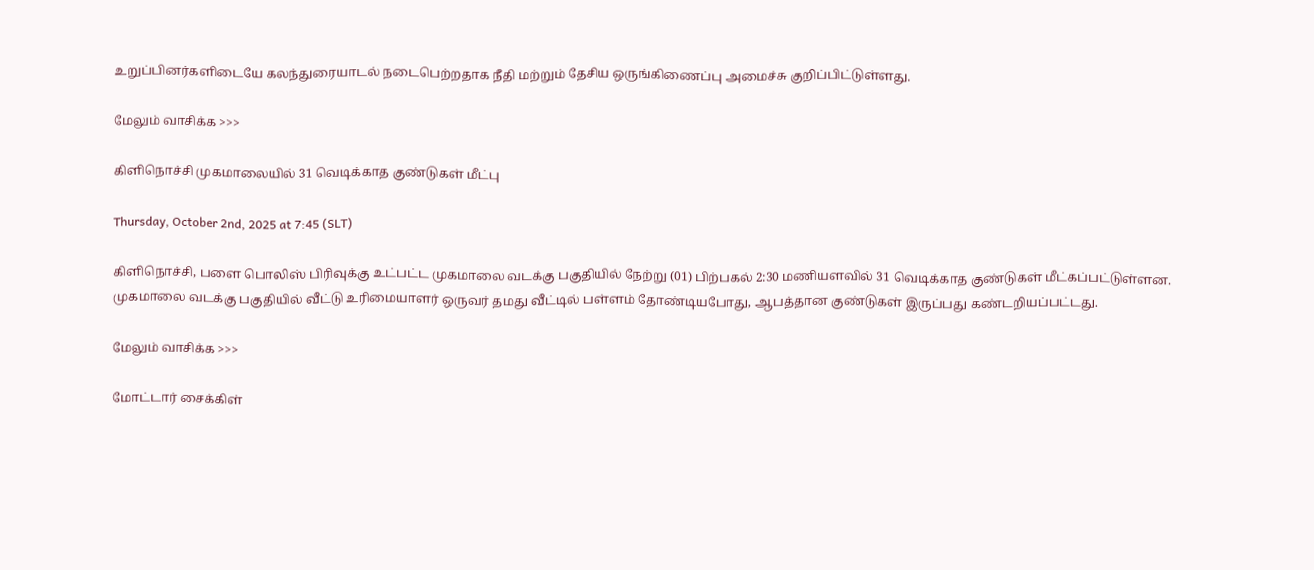உறுப்பினர்களிடையே கலந்துரையாடல் நடைபெற்றதாக நீதி மற்றும் தேசிய ஒருங்கிணைப்பு அமைச்சு குறிப்பிட்டுள்ளது.

மேலும் வாசிக்க >>>

கிளிநொச்சி முகமாலையில் 31 வெடிக்காத குண்டுகள் மீட்பு

Thursday, October 2nd, 2025 at 7:45 (SLT)

கிளிநொச்சி, பளை பொலிஸ் பிரிவுக்கு உட்பட்ட முகமாலை வடக்கு பகுதியில் நேற்று (01) பிற்பகல் 2:30 மணியளவில் 31 வெடிக்காத குண்டுகள் மீட்கப்பட்டுள்ளன. முகமாலை வடக்கு பகுதியில் வீட்டு உரிமையாளர் ஒருவர் தமது வீட்டில் பள்ளம் தோண்டியபோது, ஆபத்தான குண்டுகள் இருப்பது கண்டறியப்பட்டது.

மேலும் வாசிக்க >>>

மோட்டார் சைக்கிள்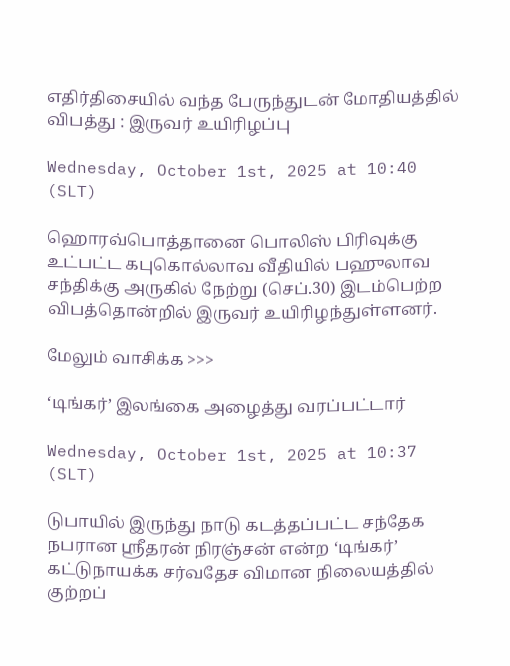எதிர்திசையில் வந்த பேருந்துடன் மோதியத்தில் விபத்து : இருவர் உயிரிழப்பு

Wednesday, October 1st, 2025 at 10:40 (SLT)

ஹொரவ்பொத்தானை பொலிஸ் பிரிவுக்கு உட்பட்ட கபுகொல்லாவ வீதியில் பஹுலாவ சந்திக்கு அருகில் நேற்று (செப்.30) இடம்பெற்ற விபத்தொன்றில் இருவர் உயிரிழந்துள்ளனர்.

மேலும் வாசிக்க >>>

‘டிங்கர்’ இலங்கை அழைத்து வரப்பட்டார்

Wednesday, October 1st, 2025 at 10:37 (SLT)

டுபாயில் இருந்து நாடு கடத்தப்பட்ட சந்தேக நபரான ஸ்ரீதரன் நிரஞ்சன் என்ற ‘டிங்கர்’ கட்டுநாயக்க சர்வதேச விமான நிலையத்தில் குற்றப்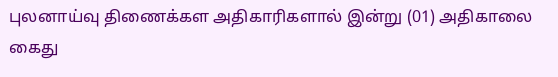புலனாய்வு திணைக்கள அதிகாரிகளால் இன்று (01) அதிகாலை கைது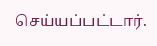செய்யப்பட்டார்.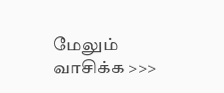மேலும் வாசிக்க >>>